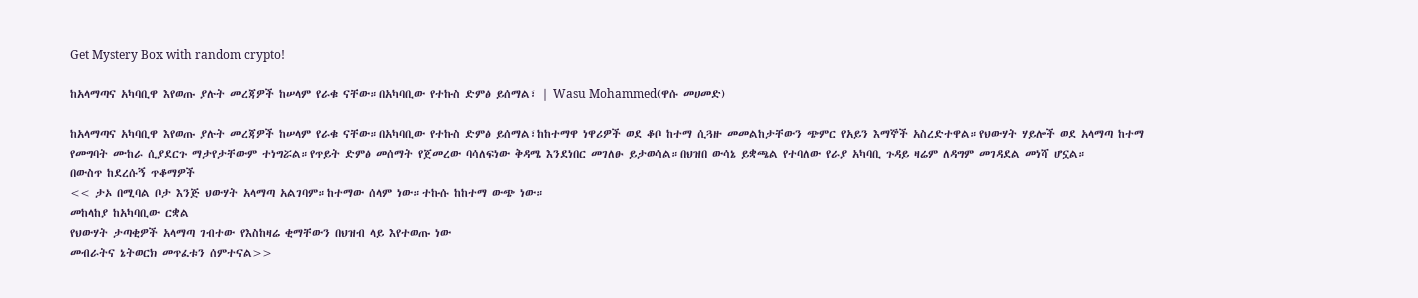Get Mystery Box with random crypto!

ከአላማጣና አካባቢዋ እየወጡ ያሉት መረጃዎች ከሠላም የራቁ ናቸው።በአካባቢው የተኩስ ድምፅ ይሰማል፣ | Wasu Mohammed(ዋሱ መሀመድ)

ከአላማጣና አካባቢዋ እየወጡ ያሉት መረጃዎች ከሠላም የራቁ ናቸው።በአካባቢው የተኩስ ድምፅ ይሰማል፣ከከተማዋ ነዋሪዎች ወደ ቆቦ ከተማ ሲጓዙ መመልከታቸውን ጭምር የአይን እማኞች አስረድተዋል።የህውሃት ሃይሎች ወደ አላማጣ ከተማ የመግባት ሙከራ ሲያደርጉ ማታየታቸውም ተነግሯል።የጥይት ድምፅ መሰማት የጀመረው ባሳለፍነው ቅዳሜ እንደነበር መገለፁ ይታወሳል።በህዝበ ውሳኔ ይቋጫል የተባለው የራያ አካባቢ ጉዳይ ዛሬም ለዳግም መገዳደል መነሻ ሆኗል።
በውስጥ ከደረሱኝ ጥቆማዎች
<< ታኦ በሚባል ቦታ እንጅ ህውሃት አላማጣ አልገባም።ከተማው ሰላም ነው።ተኩሱ ከከተማ ውጭ ነው።
መከላከያ ከአካባቢው ርቋል
የህውሃት ታጣቂዎች አላማጣ ገብተው የእስከዛሬ ቂማቸውን በህዝብ ላይ እየተወጡ ነው
መብራትና ኔትወርክ መጥፈቱን ሰምተናል>>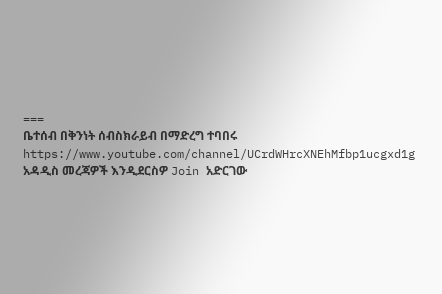===
ቤተሰብ በቅንነት ሰብስክራይብ በማድረግ ተባበሩ
https://www.youtube.com/channel/UCrdWHrcXNEhMfbp1ucgxd1g
አዳዲስ መረጃዎች እንዲደርስዎ Join አድርገው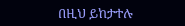በዚህ ይከታተሉ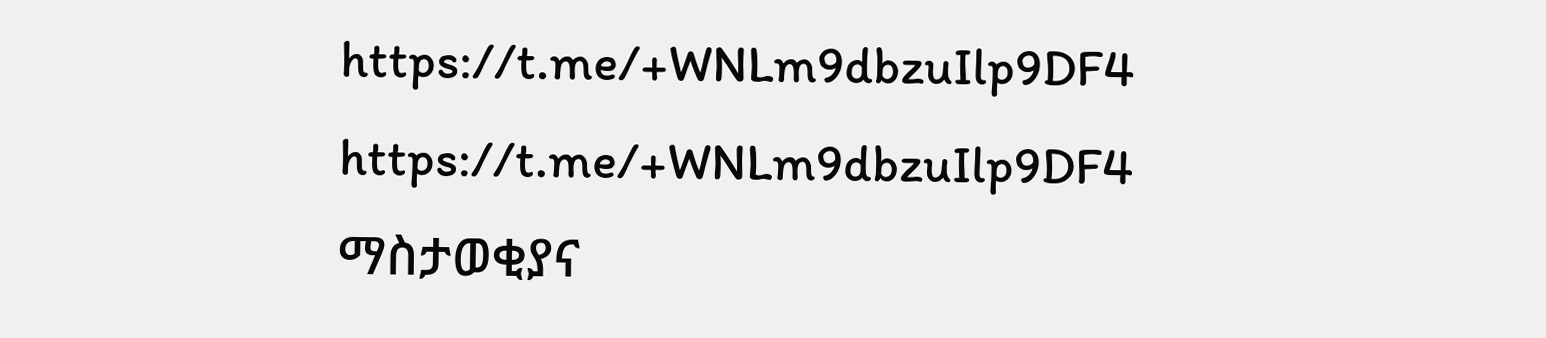https://t.me/+WNLm9dbzuIlp9DF4
https://t.me/+WNLm9dbzuIlp9DF4
ማስታወቂያና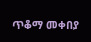ጥቆማ መቀበያ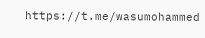https://t.me/wasumohammed